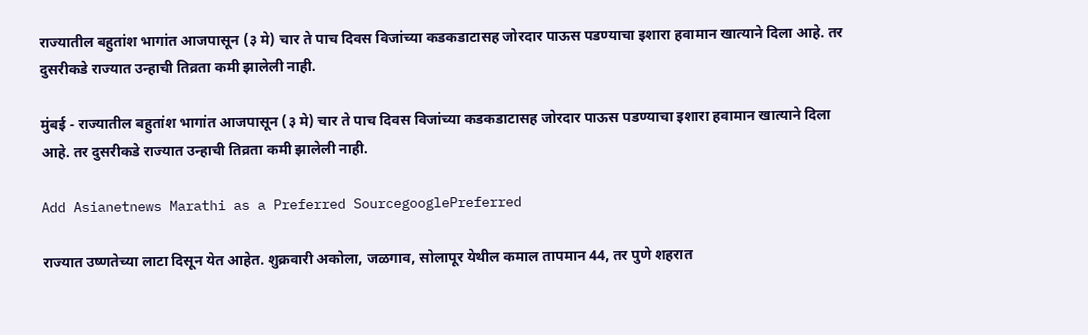राज्यातील बहुतांश भागांत आजपासून (३ मे) चार ते पाच दिवस विजांच्या कडकडाटासह जोरदार पाऊस पडण्याचा इशारा हवामान खात्याने दिला आहे. तर दुसरीकडे राज्यात उन्हाची तिव्रता कमी झालेली नाही.

मुंबई - राज्यातील बहुतांश भागांत आजपासून (३ मे) चार ते पाच दिवस विजांच्या कडकडाटासह जोरदार पाऊस पडण्याचा इशारा हवामान खात्याने दिला आहे. तर दुसरीकडे राज्यात उन्हाची तिव्रता कमी झालेली नाही.

Add Asianetnews Marathi as a Preferred SourcegooglePreferred

राज्यात उष्णतेच्या लाटा दिसून येत आहेत. शुक्रवारी अकोला, जळगाव, सोलापूर येथील कमाल तापमान 44, तर पुणे शहरात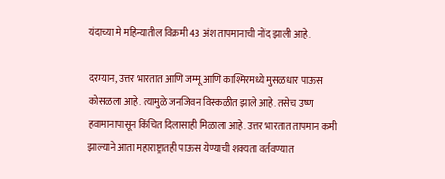यंदाच्या मे महिन्यातील विक्रमी 43 अंश तापमानाची नोंद झाली आहे.

दरम्यान, उत्तर भारतात आणि जम्मू आणि काश्मिरमध्ये मुसळधार पाऊस कोसळला आहे. त्यामुळे जनजिवन विस्कळीत झाले आहे. तसेच उष्ण हवामानापासून किंचित दिलासाही मिळाला आहे. उत्तर भारतात तापमान कमी झाल्याने आता महाराष्ट्रातही पाऊस येण्याची शक्यता वर्तवण्यात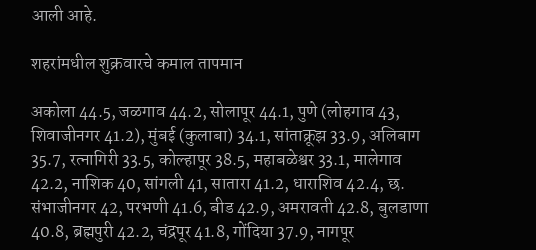आली आहे.

शहरांमधील शुक्रवारचे कमाल तापमान

अकोला 44.5, जळगाव 44.2, सोलापूर 44.1, पुणे (लोहगाव 43, शिवाजीनगर 41.2), मुंबई (कुलाबा) 34.1, सांताक्रूझ 33.9, अलिबाग 35.7, रत्नागिरी 33.5, कोल्हापूर 38.5, महाबळेश्वर 33.1, मालेगाव 42.2, नाशिक 40, सांगली 41, सातारा 41.2, धाराशिव 42.4, छ. संभाजीनगर 42, परभणी 41.6, बीड 42.9, अमरावती 42.8, बुलडाणा 40.8, ब्रह्मपुरी 42.2, चंद्रपूर 41.8, गोंदिया 37.9, नागपूर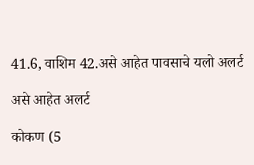41.6, वाशिम 42.असे आहेत पावसाचे यलो अलर्ट

असे आहेत अलर्ट

कोकण (5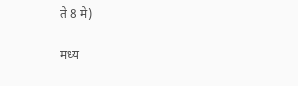ते 8 मे)

मध्य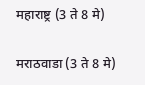महाराष्ट्र (3 ते 8 मे)

मराठवाडा (3 ते 8 मे)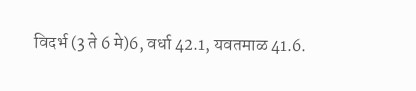विदर्भ (3 ते 6 मे)6, वर्धा 42.1, यवतमाळ 41.6.